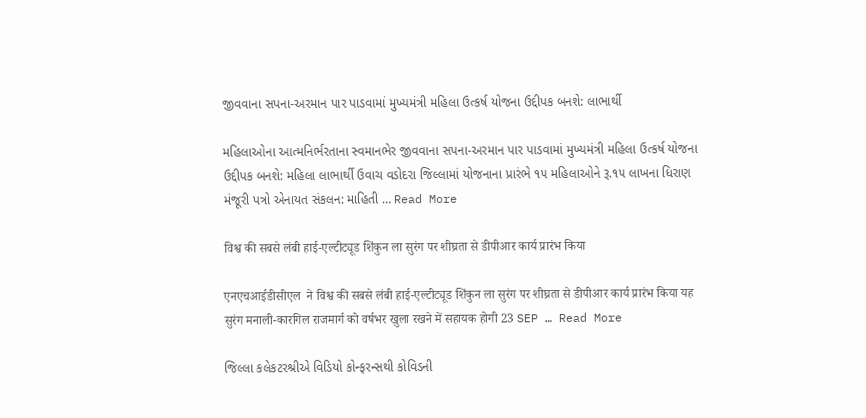જીવવાના સપના-અરમાન પાર પાડવામાં મુખ્યમંત્રી મહિલા ઉત્કર્ષ યોજના ઉદ્દીપક બનશે: લાભાર્થી

મહિલાઓના આત્મનિર્ભરતાના સ્વમાનભેર જીવવાના સપના-અરમાન પાર પાડવામાં મુખ્યમંત્રી મહિલા ઉત્કર્ષ યોજના ઉદ્દીપક બનશે: મહિલા લાભાર્થી ઉવાચ વડોદરા જિલ્લામાં યોજનાના પ્રારંભે ૧૫ મહિલાઓને રૂ.૧૫ લાખના ધિરાણ મંજૂરી પત્રો એનાયત સંકલન: માહિતી … Read More

विश्व की सबसे लंबी हाई-एल्टीट्यूड शिंकुन ला सुरंग पर शीघ्रता से डीपीआर कार्य प्रारंभ किया

एनएचआईडीसीएल  ने विश्व की सबसे लंबी हाई-एल्टीट्यूड शिंकुन ला सुरंग पर शीघ्रता से डीपीआर कार्य प्रारंभ किया यह सुरंग मनाली-कारगिल राजमार्ग को वर्षभर खुला रखने में सहायक होगी 23 SEP … Read More

જિલ્લા કલેકટરશ્રીએ વિડિયો કોન્ફરન્સથી કોવિડની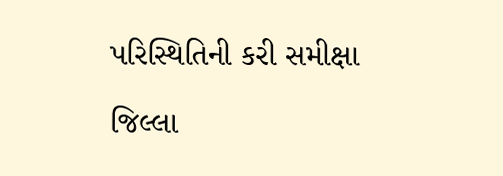પરિસ્થિતિની કરી સમીક્ષા

જિલ્લા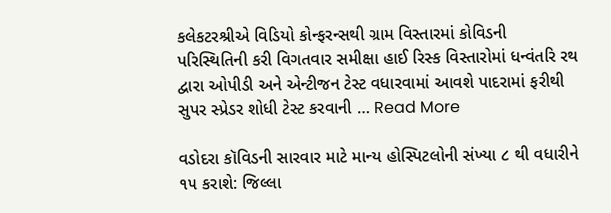કલેકટરશ્રીએ વિડિયો કોન્ફરન્સથી ગ્રામ વિસ્તારમાં કોવિડની પરિસ્થિતિની કરી વિગતવાર સમીક્ષા હાઈ રિસ્ક વિસ્તારોમાં ધન્વંતરિ રથ દ્વારા ઓપીડી અને એન્ટીજન ટેસ્ટ વધારવામાં આવશે પાદરામાં ફરીથી સુપર સ્પ્રેડર શોધી ટેસ્ટ કરવાની … Read More

વડોદરા કૉવિડની સારવાર માટે માન્ય હોસ્પિટલોની સંખ્યા ૮ થી વધારીને ૧૫ કરાશે: જિલ્લા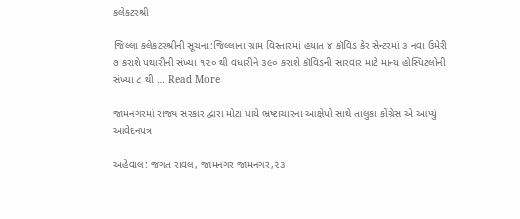કલેકટરશ્રી

જિલ્લા કલેકટરશ્રીની સૂચના:જિલ્લાના ગ્રામ વિસ્તારમાં હયાત ૪ કૉવિડ કેર સેન્ટરમાં ૩ નવા ઉમેરી ૭ કરાશે પથારીની સંખ્યા ૧૨૦ થી વધારીને ૩૯૦ કરાશે કૉવિડની સારવાર માટે માન્ય હોસ્પિટલોની સંખ્યા ૮ થી … Read More

જામનગરમાં રાજ્ય સરકાર દ્વારા મોટા પાયે ભ્રષ્ટાચારના આક્ષેપો સાથે તાલુકા કોંગ્રેસ એ આપ્યું આવેદનપત્ર

અહેવાલ: જગત રાવલ, જામનગર જામનગર,૨૩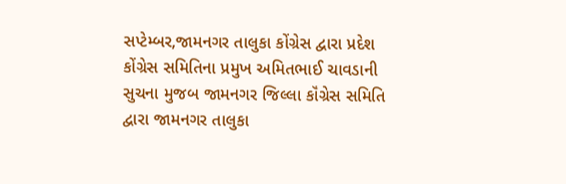સપ્ટેમ્બર,જામનગર તાલુકા કોંગ્રેસ દ્વારા પ્રદેશ કોંગ્રેસ સમિતિના પ્રમુખ અમિતભાઈ ચાવડાની સુચના મુજબ જામનગર જિલ્લા કૉંગ્રેસ સમિતિ દ્વારા જામનગર તાલુકા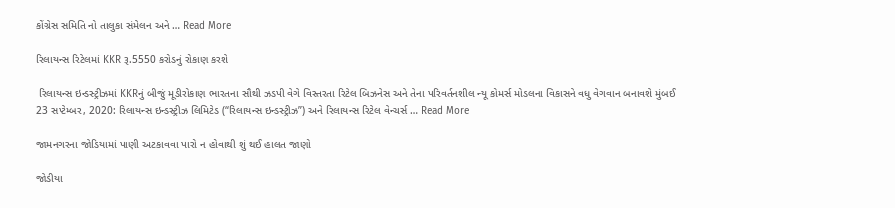કોંગ્રેસ સમિતિ નો તાલુકા સંમેલન અને … Read More

રિલાયન્સ રિટેલમાં KKR રૂ.5550 કરોડનું રોકાણ કરશે

 રિલાયન્સ ઇન્ડસ્ટ્રીઝમાં KKRનું બીજું મૂડીરોકાણ ભારતના સૌથી ઝડપી વેગે વિસ્તરતા રિટેલ બિઝનેસ અને તેના પરિવર્તનશીલ ન્યૂ કોમર્સ મોડલના વિકાસને વધુ વેગવાન બનાવશે મુંબઈ 23 સપ્ટેમ્બર, 2020: રિલાયન્સ ઇન્ડસ્ટ્રીઝ લિમિટેડ (“રિલાયન્સ ઇન્ડસ્ટ્રીઝ”) અને રિલાયન્સ રિટેલ વેન્ચર્સ … Read More

જામનગરના જોડિયામાં પાણી અટકાવવા પારો ન હોવાથી શું થઈ હાલત જાણો

જોડીયા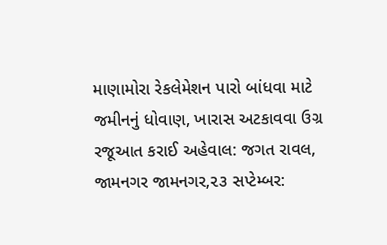માણામોરા રેકલેમેશન પારો બાંધવા માટે જમીનનું ધોવાણ, ખારાસ અટકાવવા ઉગ્ર રજૂઆત કરાઈ અહેવાલ: જગત રાવલ, જામનગર જામનગર,૨૩ સપ્ટેમ્બર: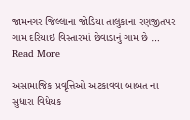જામનગર જિલ્લાના જોડિયા તાલુકાના રણજીતપર ગામ દરિયાઇ વિસ્તારમાં છેવાડાનું ગામ છે … Read More

અસામાજિક પ્રવૃત્તિઓ અટકાવવા બાબત ના સુધારા વિધેયક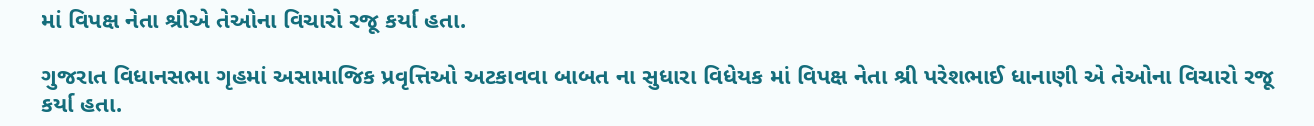માં વિપક્ષ નેતા શ્રીએ તેઓના વિચારો રજૂ કર્યા હતા.

ગુજરાત વિધાનસભા ગૃહમાં અસામાજિક પ્રવૃત્તિઓ અટકાવવા બાબત ના સુધારા વિધેયક માં વિપક્ષ નેતા શ્રી પરેશભાઈ ધાનાણી એ તેઓના વિચારો રજૂ કર્યા હતા.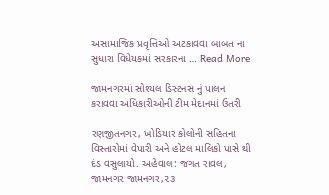અસામાજિક પ્રવૃત્તિઓ અટકાવવા બાબત ના સુધારા વિધેયકમાં સરકારના … Read More

જામનગરમાં સોશ્યલ ડિસ્ટનસ નું પાલન કરાવવા અધિકારીઓની ટીમ મેદાનમાં ઉતરી

રણજીતનગર, ખોડિયાર કોલોની સહિતના વિસ્તારોમાં વેપારી અને હોટલ માલિકો પાસે થી દંડ વસુલાયો. અહેવાલ: જગત રાવલ, જામનગર જામનગર,૨૩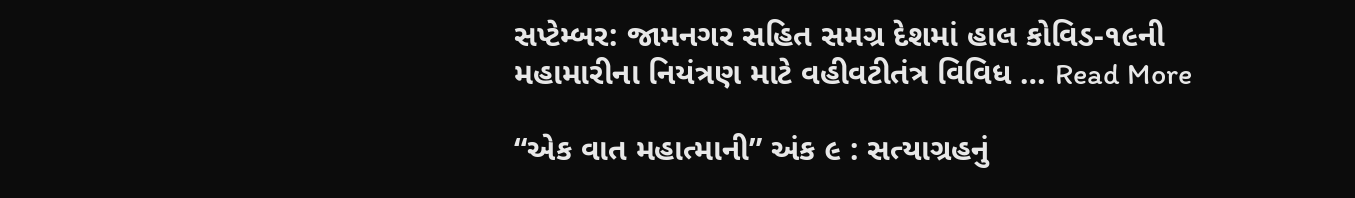સપ્ટેમ્બર: જામનગર સહિત સમગ્ર દેશમાં હાલ કોવિડ-૧૯ની મહામારીના નિયંત્રણ માટે વહીવટીતંત્ર વિવિધ … Read More

“એક વાત મહાત્માની” અંક ૯ : સત્યાગ્રહનું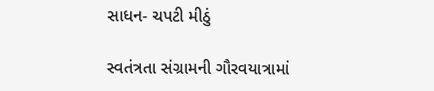સાધન- ચપટી મીઠું

સ્વતંત્રતા સંગ્રામની ગૌરવયાત્રામાં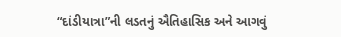“દાંડીયાત્રા”ની લડતનું ઐતિહાસિક અને આગવું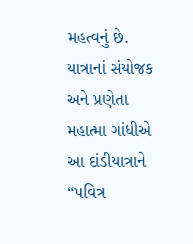મહત્વનું છે. યાત્રાનાં સંયોજક અને પ્રણેતા મહાત્મા ગાંધીએ આ દાંડીયાત્રાને “પવિત્ર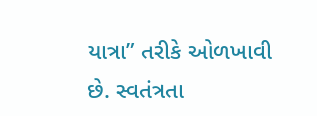યાત્રા” તરીકે ઓળખાવી છે. સ્વતંત્રતા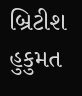બ્રિટીશ હુકુમત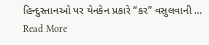હિન્દુસ્તાનઓ પર યેનકેન પ્રકારે “કર” વસુલવાની … Read More